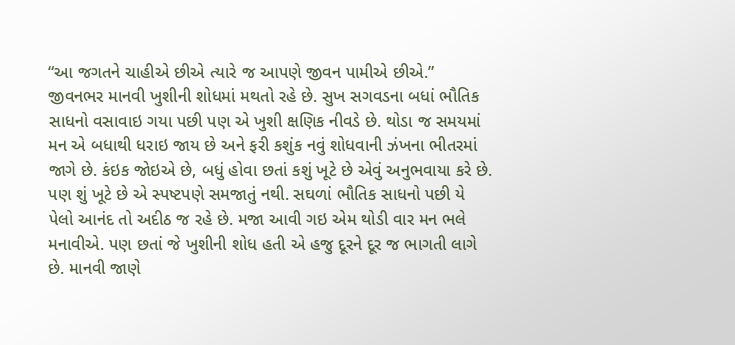“આ જગતને ચાહીએ છીએ ત્યારે જ આપણે જીવન પામીએ છીએ.”
જીવનભર માનવી ખુશીની શોધમાં મથતો રહે છે. સુખ સગવડના બધાં ભૌતિક સાધનો વસાવાઇ ગયા પછી પણ એ ખુશી ક્ષણિક નીવડે છે. થોડા જ સમયમાં મન એ બધાથી ધરાઇ જાય છે અને ફરી કશુંક નવું શોધવાની ઝંખના ભીતરમાં જાગે છે. કંઇક જોઇએ છે, બધું હોવા છતાં કશું ખૂટે છે એવું અનુભવાયા કરે છે. પણ શું ખૂટે છે એ સ્પષ્ટપણે સમજાતું નથી. સઘળાં ભૌતિક સાધનો પછી યે પેલો આનંદ તો અદીઠ જ રહે છે. મજા આવી ગઇ એમ થોડી વાર મન ભલે મનાવીએ. પણ છતાં જે ખુશીની શોધ હતી એ હજુ દૂરને દૂર જ ભાગતી લાગે છે. માનવી જાણે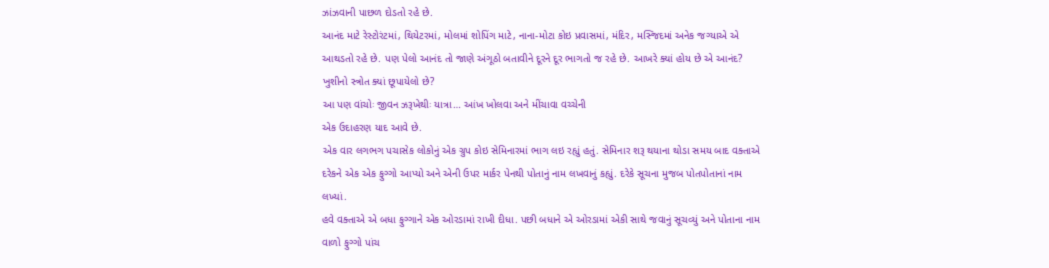ઝાંઝવાની પાછળ દોડતો રહે છે.
આનંદ માટે રેસ્ટોરંટમાં, થિયેટરમાં, મોલમાં શોપિંગ માટે, નાના-મોટા કોઇ પ્રવાસમાં, મંદિર, મસ્જિદમાં અનેક જગ્યાએ એ આથડતો રહે છે. પણ પેલો આનંદ તો જાણે અંગૂઠો બતાવીને દૂરને દૂર ભાગતો જ રહે છે. આખરે ક્યાં હોય છે એ આનંદ? ખુશીનો સ્ત્રોત ક્યાં છૂપાયેલો છે?
આ પણ વાંચોઃ જીવન ઝરૂખેથીઃ યાત્રા… આંખ ખોલવા અને મીંચાવા વચ્ચેની
એક ઉદાહરણ યાદ આવે છે.
એક વાર લગભગ પચાસેક લોકોનું એક ગ્રુપ કોઇ સેમિનારમાં ભાગ લઇ રહ્યું હતું. સેમિનાર શરૂ થયાના થોડા સમય બાદ વક્તાએ દરેકને એક એક ફુગ્ગો આપ્યો અને એની ઉપર માર્કર પેનથી પોતાનું નામ લખવાનું કહ્યું. દરેકે સૂચના મુજબ પોતપોતાનાં નામ લખ્યાં.
હવે વક્તાએ એ બધા ફુગ્ગાને એક ઓરડામાં રાખી દીધા. પછી બધાને એ ઓરડામાં એકી સાથે જવાનું સૂચવ્યું અને પોતાના નામ વાળો ફુગ્ગો પાંચ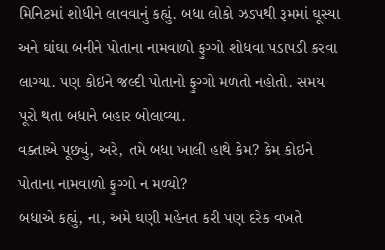મિનિટમાં શોધીને લાવવાનું કહ્યું. બધા લોકો ઝડપથી રૂમમાં ઘૂસ્યા અને ઘાંઘા બનીને પોતાના નામવાળો ફુગ્ગો શોધવા પડાપડી કરવા લાગ્યા. પણ કોઇને જલ્દી પોતાનો ફુગ્ગો મળતો નહોતો. સમય પૂરો થતા બધાને બહાર બોલાવ્યા.
વક્તાએ પૂછ્યું, અરે, તમે બધા ખાલી હાથે કેમ? કેમ કોઇને પોતાના નામવાળો ફુગ્ગો ન મળ્યો?
બધાએ કહ્યું, ના, અમે ઘણી મહેનત કરી પણ દરેક વખતે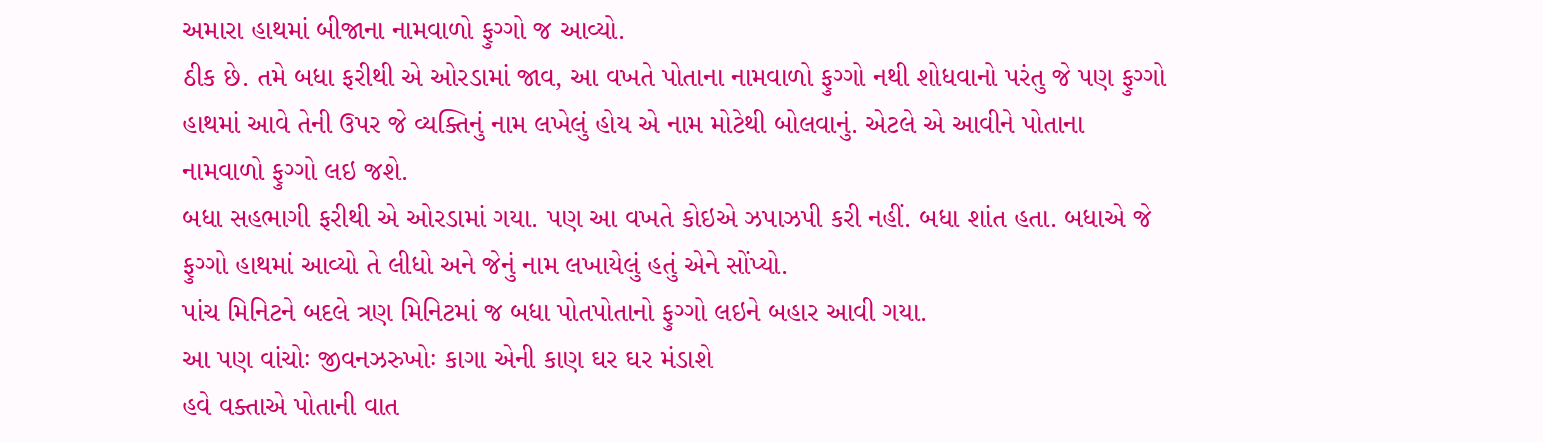અમારા હાથમાં બીજાના નામવાળો ફુગ્ગો જ આવ્યો.
ઠીક છે. તમે બધા ફરીથી એ ઓરડામાં જાવ, આ વખતે પોતાના નામવાળો ફુગ્ગો નથી શોધવાનો પરંતુ જે પણ ફુગ્ગો હાથમાં આવે તેની ઉપર જે વ્યક્તિનું નામ લખેલું હોય એ નામ મોટેથી બોલવાનું. એટલે એ આવીને પોતાના નામવાળો ફુગ્ગો લઇ જશે.
બધા સહભાગી ફરીથી એ ઓરડામાં ગયા. પણ આ વખતે કોઇએ ઝપાઝપી કરી નહીં. બધા શાંત હતા. બધાએ જે ફુગ્ગો હાથમાં આવ્યો તે લીધો અને જેનું નામ લખાયેલું હતું એને સોંપ્યો.
પાંચ મિનિટને બદલે ત્રણ મિનિટમાં જ બધા પોતપોતાનો ફુગ્ગો લઇને બહાર આવી ગયા.
આ પણ વાંચોઃ જીવનઝરુખોઃ કાગા એની કાણ ઘર ઘર મંડાશે
હવે વક્તાએ પોતાની વાત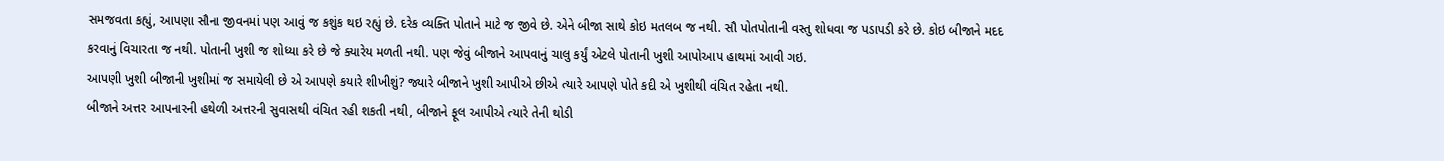સમજવતા કહ્યું, આપણા સૌના જીવનમાં પણ આવું જ કશુંક થઇ રહ્યું છે. દરેક વ્યક્તિ પોતાને માટે જ જીવે છે. એને બીજા સાથે કોઇ મતલબ જ નથી. સૌ પોતપોતાની વસ્તુ શોધવા જ પડાપડી કરે છે. કોઇ બીજાને મદદ કરવાનું વિચારતા જ નથી. પોતાની ખુશી જ શોધ્યા કરે છે જે ક્યારેય મળતી નથી. પણ જેવું બીજાને આપવાનું ચાલુ કર્યું એટલે પોતાની ખુશી આપોઆપ હાથમાં આવી ગઇ.
આપણી ખુશી બીજાની ખુશીમાં જ સમાયેલી છે એ આપણે કયારે શીખીશું? જ્યારે બીજાને ખુશી આપીએ છીએ ત્યારે આપણે પોતે કદી એ ખુશીથી વંચિત રહેતા નથી.
બીજાને અત્તર આપનારની હથેળી અત્તરની સુવાસથી વંચિત રહી શકતી નથી, બીજાને ફૂલ આપીએ ત્યારે તેની થોડી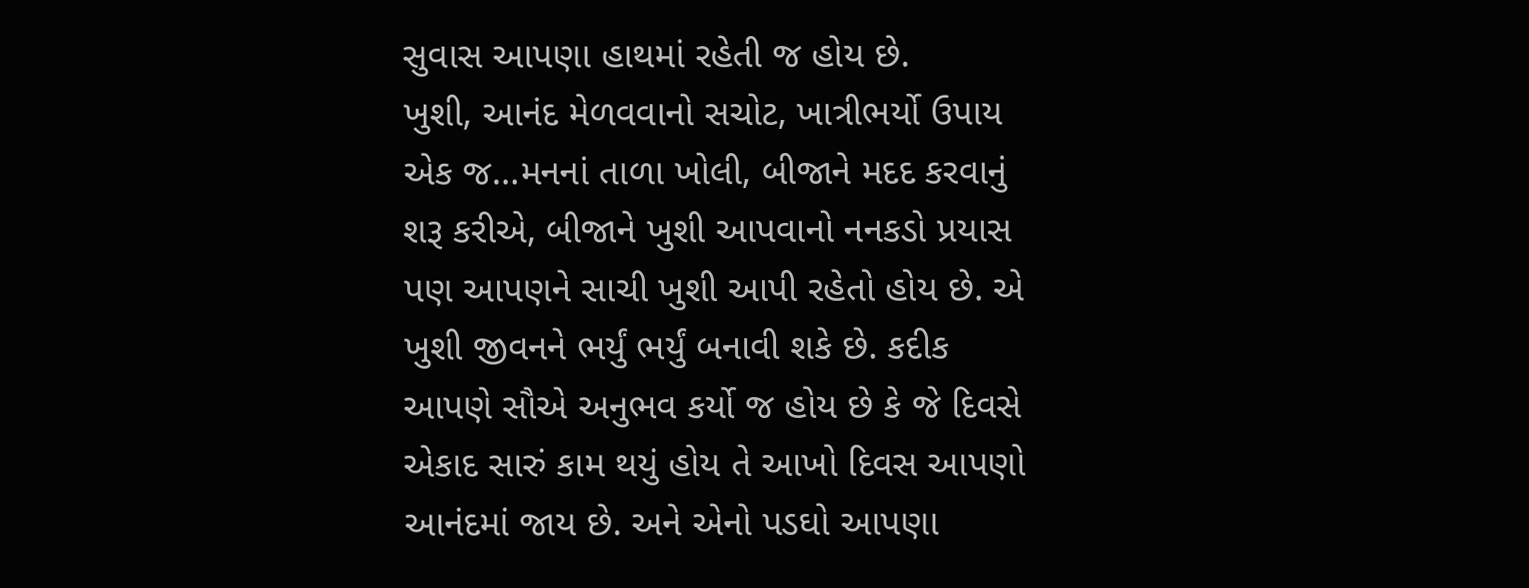સુવાસ આપણા હાથમાં રહેતી જ હોય છે.
ખુશી, આનંદ મેળવવાનો સચોટ, ખાત્રીભર્યો ઉપાય એક જ…મનનાં તાળા ખોલી, બીજાને મદદ કરવાનું શરૂ કરીએ, બીજાને ખુશી આપવાનો નનકડો પ્રયાસ પણ આપણને સાચી ખુશી આપી રહેતો હોય છે. એ ખુશી જીવનને ભર્યું ભર્યું બનાવી શકે છે. કદીક આપણે સૌએ અનુભવ કર્યો જ હોય છે કે જે દિવસે એકાદ સારું કામ થયું હોય તે આખો દિવસ આપણો આનંદમાં જાય છે. અને એનો પડઘો આપણા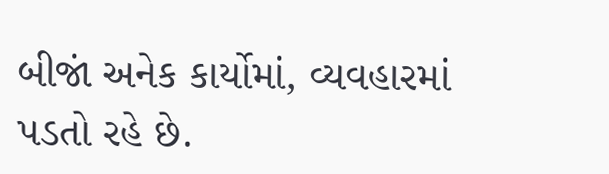બીજાં અનેક કાર્યોમાં, વ્યવહારમાં પડતો રહે છે.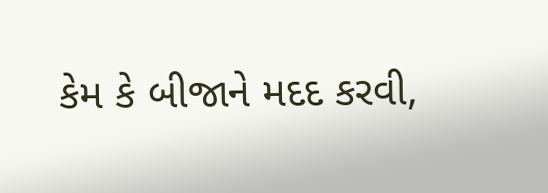કેમ કે બીજાને મદદ કરવી,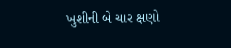ખુશીની બે ચાર ક્ષણો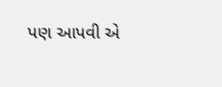પણ આપવી એ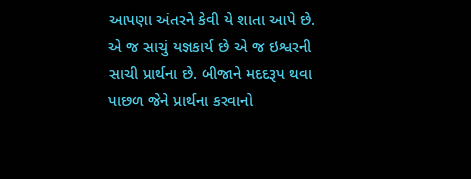આપણા અંતરને કેવી યે શાતા આપે છે. એ જ સાચું યજ્ઞકાર્ય છે એ જ ઇશ્વરની સાચી પ્રાર્થના છે. બીજાને મદદરૂપ થવા પાછળ જેને પ્રાર્થના કરવાનો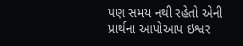પણ સમય નથી રહેતો એની પ્રાર્થના આપોઆપ ઇશ્વર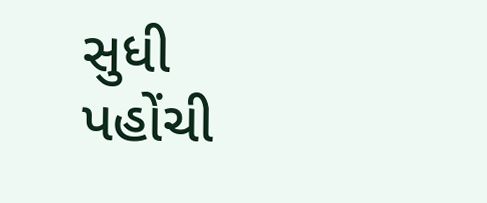સુધી પહોંચી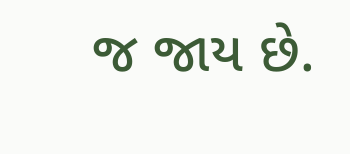જ જાય છે.